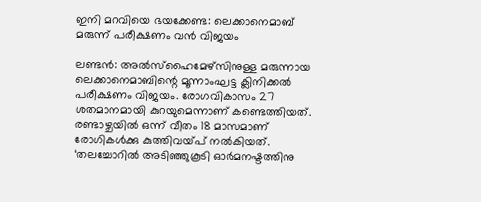ഇനി മറവിയെ ഭയക്കേണ്ട: ലെക്കാനെമാബ് മരുന്ന് പരീക്ഷണം വന്‍ വിജയം

ലണ്ടന്‍: അല്‍സ്ഹൈമേഴ്സിനുള്ള മരുന്നായ ലെക്കാനെമാബിന്റെ മൂന്നാംഘട്ട ക്ലിനിക്കല്‍ പരീക്ഷണം വിജയം. രോഗവികാസം 27 ശതമാനമായി കുറയുമെന്നാണ് കണ്ടെത്തിയത്. രണ്ടാഴ്ചയില്‍ ഒന്ന് വീതം 18 മാസമാണ് രോഗികള്‍ക്കു കുത്തിവയ്പ് നല്‍കിയത്. ‘തലച്ചോറില്‍ അടിഞ്ഞുകൂടി ഓര്‍മനഷ്ടത്തിനു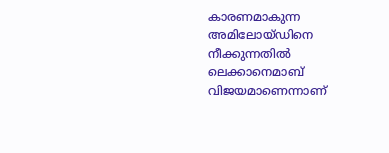കാരണമാകുന്ന അമിലോയ്ഡിനെ നീക്കുന്നതില്‍ ലെക്കാനെമാബ് വിജയമാണെന്നാണ്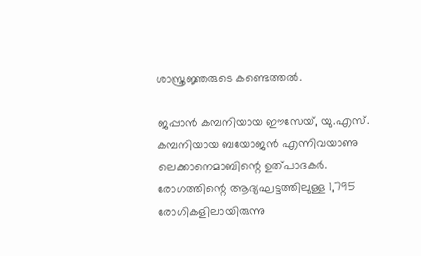ശാസ്ത്രജ്ഞരുടെ കണ്ടെത്തല്‍.

ജപ്പാന്‍ കമ്പനിയായ ഈസേയ്, യു.എസ്. കമ്പനിയായ ബയോജന്‍ എന്നിവയാണു ലെക്കാനെമാബിന്റെ ഉത്പാദകര്‍. രോഗത്തിന്റെ ആദ്യഘട്ടത്തിലുള്ള 1,795 രോഗികളിലായിരുന്നു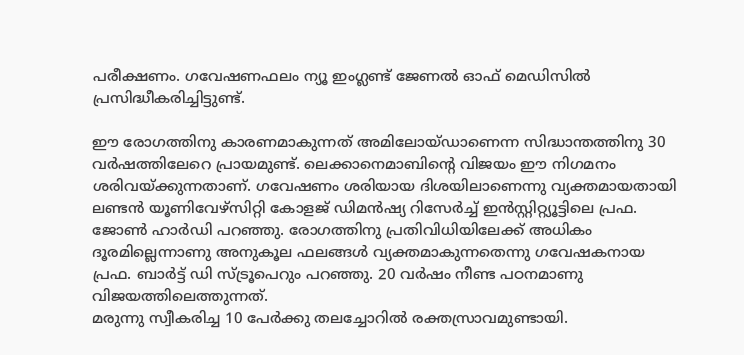പരീക്ഷണം. ഗവേഷണഫലം ന്യൂ ഇംഗ്ലണ്ട് ജേണല്‍ ഓഫ് മെഡിസില്‍ പ്രസിദ്ധീകരിച്ചിട്ടുണ്ട്.

ഈ രോഗത്തിനു കാരണമാകുന്നത് അമിലോയ്ഡാണെന്ന സിദ്ധാന്തത്തിനു 30 വര്‍ഷത്തിലേറെ പ്രായമുണ്ട്. ലെക്കാനെമാബിന്റെ വിജയം ഈ നിഗമനം ശരിവയ്ക്കുന്നതാണ്. ഗവേഷണം ശരിയായ ദിശയിലാണെന്നു വ്യക്തമായതായി ലണ്ടന്‍ യൂണിവേഴ്സിറ്റി കോളജ് ഡിമന്‍ഷ്യ റിസേര്‍ച്ച് ഇന്‍സ്റ്റിറ്റ്യൂട്ടിലെ പ്രഫ. ജോണ്‍ ഹാര്‍ഡി പറഞ്ഞു. രോഗത്തിനു പ്രതിവിധിയിലേക്ക് അധികം ദൂരമില്ലെന്നാണു അനുകൂല ഫലങ്ങള്‍ വ്യക്തമാകുന്നതെന്നു ഗവേഷകനായ പ്രഫ. ബാര്‍ട്ട് ഡി സ്ട്രൂപെറും പറഞ്ഞു. 20 വര്‍ഷം നീണ്ട പഠനമാണു വിജയത്തിലെത്തുന്നത്.
മരുന്നു സ്വീകരിച്ച 10 പേര്‍ക്കു തലച്ചോറില്‍ രക്തസ്രാവമുണ്ടായി.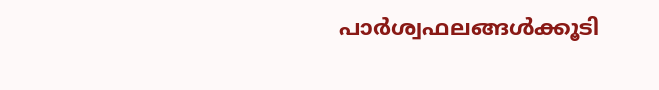പാര്‍ശ്വഫലങ്ങള്‍ക്കൂടി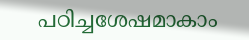പഠിച്ചശേഷമാകാം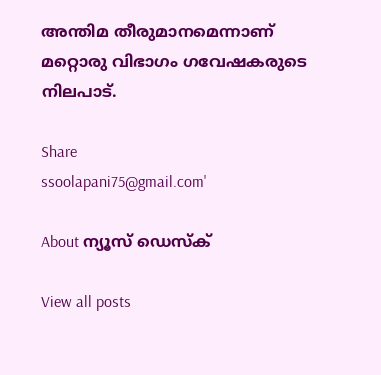അന്തിമ തീരുമാനമെന്നാണ് മറ്റൊരു വിഭാഗം ഗവേഷകരുടെ നിലപാട്.

Share
ssoolapani75@gmail.com'

About ന്യൂസ് ഡെസ്ക്

View all posts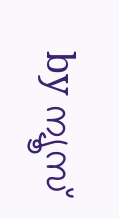by ന്യൂസ്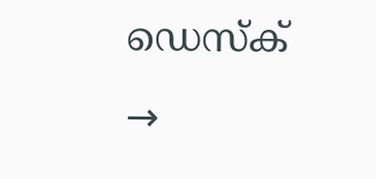ഡെസ്ക് →